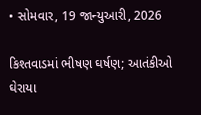• સોમવાર, 19 જાન્યુઆરી, 2026

કિશ્તવાડમાં ભીષણ ઘર્ષણ; આતંકીઓ ઘેરાયા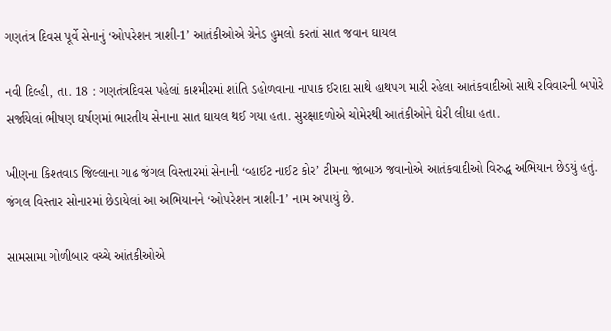ગણતંત્ર દિવસ પૂર્વે સેનાનું ‘ઓપરેશન ત્રાશી-1’ આતંકીઓએ ગ્રેનેડ હુમલો કરતાં સાત જવાન ઘાયલ

નવી દિલ્હી, તા. 18 : ગણતંત્રદિવસ પહેલાં કાશ્મીરમાં શાંતિ ડહોળવાના નાપાક ઈરાદા સાથે હાથપગ મારી રહેલા આતંકવાદીઓ સાથે રવિવારની બપોરે સર્જાયેલાં ભીષણ ઘર્ષણમાં ભારતીય સેનાના સાત ઘાયલ થઈ ગયા હતા. સુરક્ષાદળોએ ચોમેરથી આતંકીઓને ઘેરી લીધા હતા.

ખીણના કિશ્તવાડ જિલ્લાના ગાઢ જંગલ વિસ્તારમાં સેનાની ‘વ્હાઈટ નાઈટ કોર’ ટીમના જાંબાઝ જવાનોએ આતંકવાદીઓ વિરુદ્ધ અભિયાન છેડયું હતું. જંગલ વિસ્તાર સોનારમાં છેડાયેલાં આ અભિયાનને ‘ઓપરેશન ત્રાશી-1’ નામ અપાયું છે.

સામસામા ગોળીબાર વચ્ચે આંતકીઓએ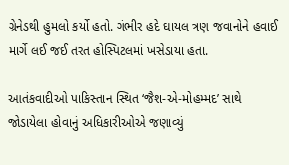ગ્રેનેડથી હુમલો કર્યો હતો. ગંભીર હદે ઘાયલ ત્રણ જવાનોને હવાઈ માર્ગે લઈ જઈ તરત હોસ્પિટલમાં ખસેડાયા હતા.

આતંકવાદીઓ પાકિસ્તાન સ્થિત ‘જૈશ-એ-મોહમ્મદ’ સાથે જોડાયેલા હોવાનું અધિકારીઓએ જણાવ્યું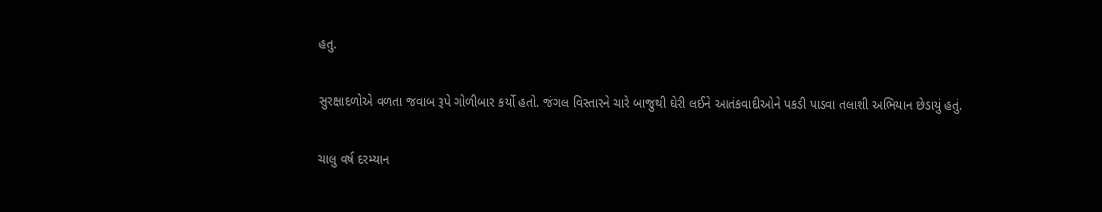હતુ.

સુરક્ષાદળોએ વળતા જવાબ રૂપે ગોળીબાર કર્યો હતો. જંગલ વિસ્તારને ચારે બાજુથી ઘેરી લઈને આતંકવાદીઓને પકડી પાડવા તલાશી અભિયાન છેડાયું હતું.

ચાલુ વર્ષ દરમ્યાન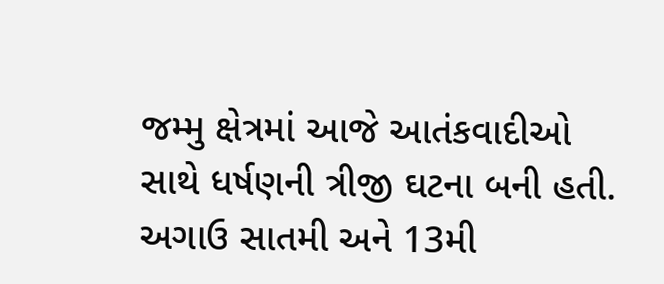જમ્મુ ક્ષેત્રમાં આજે આતંકવાદીઓ સાથે ધર્ષણની ત્રીજી ઘટના બની હતી. અગાઉ સાતમી અને 13મી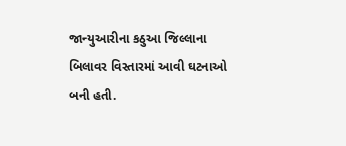જાન્યુઆરીના કઠુઆ જિલ્લાના બિલાવર વિસ્તારમાં આવી ઘટનાઓ બની હતી.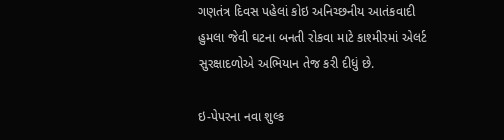ગણતંત્ર દિવસ પહેલાં કોઇ અનિચ્છનીય આતંકવાદી હુમલા જેવી ઘટના બનતી રોકવા માટે કાશ્મીરમાં એલર્ટ સુરક્ષાદળોએ અભિયાન તેજ કરી દીધું છે.

ઇ-પેપરના નવા શુલ્ક